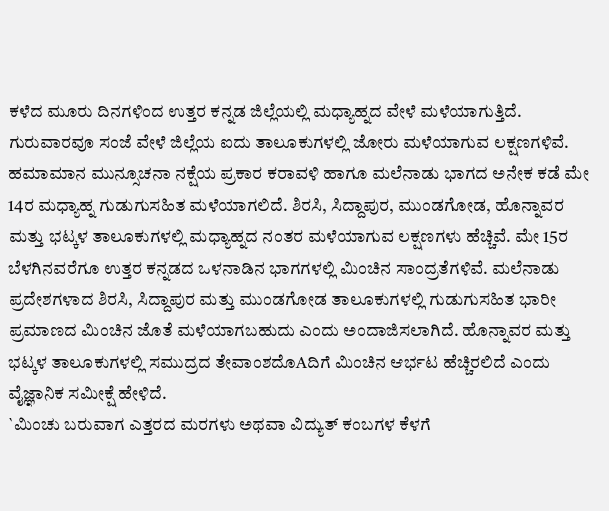ಕಳೆದ ಮೂರು ದಿನಗಳಿಂದ ಉತ್ತರ ಕನ್ನಡ ಜಿಲ್ಲೆಯಲ್ಲಿ ಮಧ್ಯಾಹ್ನದ ವೇಳೆ ಮಳೆಯಾಗುತ್ತಿದೆ. ಗುರುವಾರವೂ ಸಂಜೆ ವೇಳೆ ಜಿಲ್ಲೆಯ ಐದು ತಾಲೂಕುಗಳಲ್ಲಿ ಜೋರು ಮಳೆಯಾಗುವ ಲಕ್ಷಣಗಳಿವೆ.
ಹಮಾಮಾನ ಮುನ್ಸೂಚನಾ ನಕ್ಷೆಯ ಪ್ರಕಾರ ಕರಾವಳಿ ಹಾಗೂ ಮಲೆನಾಡು ಭಾಗದ ಅನೇಕ ಕಡೆ ಮೇ 14ರ ಮಧ್ಯಾಹ್ನ ಗುಡುಗುಸಹಿತ ಮಳೆಯಾಗಲಿದೆ. ಶಿರಸಿ, ಸಿದ್ದಾಪುರ, ಮುಂಡಗೋಡ, ಹೊನ್ನಾವರ ಮತ್ತು ಭಟ್ಕಳ ತಾಲೂಕುಗಳಲ್ಲಿ ಮಧ್ಯಾಹ್ನದ ನಂತರ ಮಳೆಯಾಗುವ ಲಕ್ಷಣಗಳು ಹೆಚ್ಚಿವೆ. ಮೇ 15ರ ಬೆಳಗಿನವರೆಗೂ ಉತ್ತರ ಕನ್ನಡದ ಒಳನಾಡಿನ ಭಾಗಗಳಲ್ಲಿ ಮಿಂಚಿನ ಸಾಂದ್ರತೆಗಳಿವೆ. ಮಲೆನಾಡು ಪ್ರದೇಶಗಳಾದ ಶಿರಸಿ, ಸಿದ್ದಾಪುರ ಮತ್ತು ಮುಂಡಗೋಡ ತಾಲೂಕುಗಳಲ್ಲಿ ಗುಡುಗುಸಹಿತ ಭಾರೀ ಪ್ರಮಾಣದ ಮಿಂಚಿನ ಜೊತೆ ಮಳೆಯಾಗಬಹುದು ಎಂದು ಅಂದಾಜಿಸಲಾಗಿದೆ. ಹೊನ್ನಾವರ ಮತ್ತು ಭಟ್ಕಳ ತಾಲೂಕುಗಳಲ್ಲಿ ಸಮುದ್ರದ ತೇವಾಂಶದೊAದಿಗೆ ಮಿಂಚಿನ ಆರ್ಭಟ ಹೆಚ್ಚಿರಲಿದೆ ಎಂದು ವೈಜ್ಞಾನಿಕ ಸಮೀಕ್ಷೆ ಹೇಳಿದೆ.
`ಮಿಂಚು ಬರುವಾಗ ಎತ್ತರದ ಮರಗಳು ಅಥವಾ ವಿದ್ಯುತ್ ಕಂಬಗಳ ಕೆಳಗೆ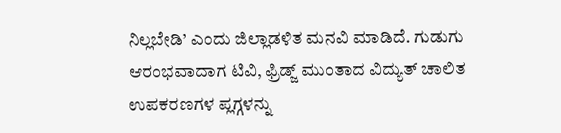ನಿಲ್ಲಬೇಡಿ’ ಎಂದು ಜಿಲ್ಲಾಡಳಿತ ಮನವಿ ಮಾಡಿದೆ. ಗುಡುಗು ಆರಂಭವಾದಾಗ ಟಿವಿ, ಫ್ರಿಡ್ಜ್ ಮುಂತಾದ ವಿದ್ಯುತ್ ಚಾಲಿತ ಉಪಕರಣಗಳ ಪ್ಲಗ್ಗಳನ್ನು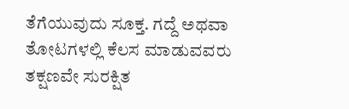ತೆಗೆಯುವುದು ಸೂಕ್ತ. ಗದ್ದೆ ಅಥವಾ ತೋಟಗಳಲ್ಲಿ ಕೆಲಸ ಮಾಡುವವರು ತಕ್ಷಣವೇ ಸುರಕ್ಷಿತ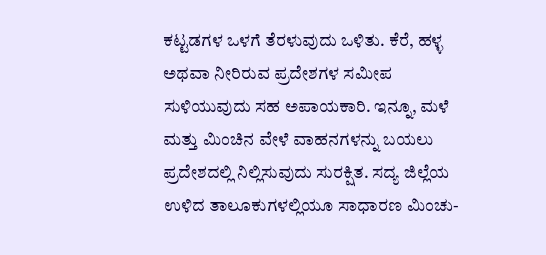ಕಟ್ಟಡಗಳ ಒಳಗೆ ತೆರಳುವುದು ಒಳಿತು. ಕೆರೆ, ಹಳ್ಳ ಅಥವಾ ನೀರಿರುವ ಪ್ರದೇಶಗಳ ಸಮೀಪ ಸುಳಿಯುವುದು ಸಹ ಅಪಾಯಕಾರಿ. ಇನ್ನೂ, ಮಳೆ ಮತ್ತು ಮಿಂಚಿನ ವೇಳೆ ವಾಹನಗಳನ್ನು ಬಯಲು ಪ್ರದೇಶದಲ್ಲಿ ನಿಲ್ಲಿಸುವುದು ಸುರಕ್ಷಿತ. ಸದ್ಯ ಜಿಲ್ಲೆಯ ಉಳಿದ ತಾಲೂಕುಗಳಲ್ಲಿಯೂ ಸಾಧಾರಣ ಮಿಂಚು-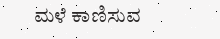ಮಳೆ ಕಾಣಿಸುವ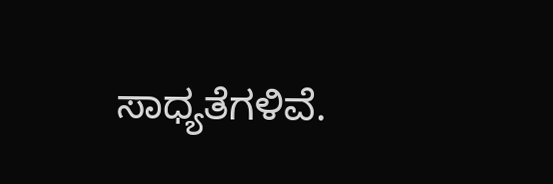ಸಾಧ್ಯತೆಗಳಿವೆ.